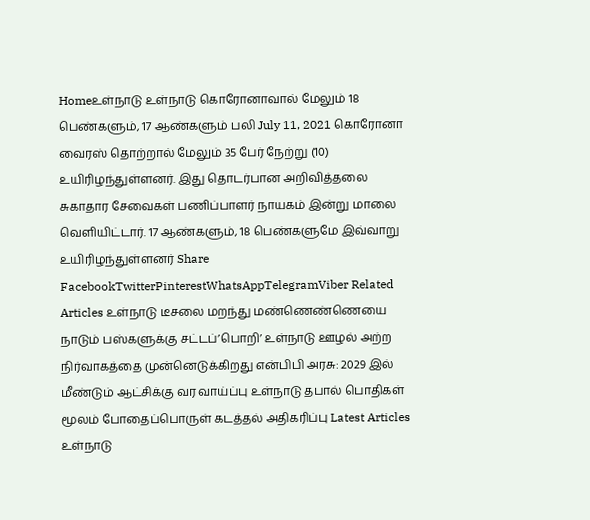Homeஉள்நாடு உள்நாடு கொரோனாவால் மேலும் 18 பெண்களும், 17 ஆண்களும் பலி July 11, 2021 கொரோனா வைரஸ் தொற்றால் மேலும் 35 பேர் நேற்று (10) உயிரிழந்துள்ளனர். இது தொடர்பான அறிவித்தலை சுகாதார சேவைகள் பணிப்பாளர் நாயகம் இன்று மாலை வெளியிட்டார். 17 ஆண்களும், 18 பெண்களுமே இவ்வாறு உயிரிழந்துள்ளனர் Share FacebookTwitterPinterestWhatsAppTelegramViber Related Articles உள்நாடு டீசலை மறந்து மண்ணெண்ணெயை நாடும் பஸ்களுக்கு சட்டப்’பொறி’ உள்நாடு ஊழல் அற்ற நிர்வாகத்தை முன்னெடுக்கிறது என்பிபி அரசு: 2029 இல் மீண்டும் ஆட்சிக்கு வர வாய்ப்பு உள்நாடு தபால் பொதிகள் மூலம் போதைப்பொருள் கடத்தல் அதிகரிப்பு Latest Articles உள்நாடு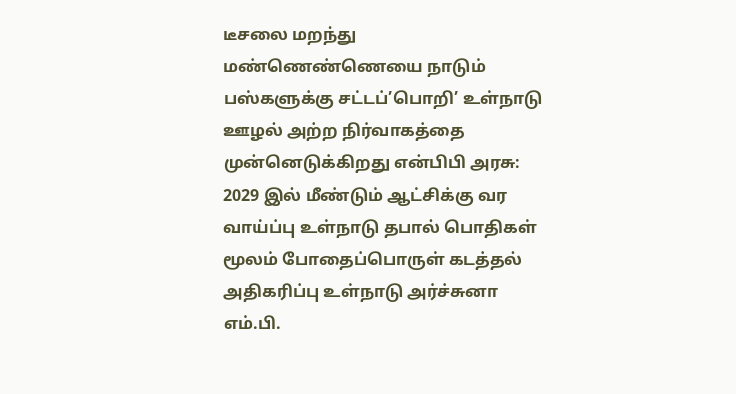டீசலை மறந்து மண்ணெண்ணெயை நாடும் பஸ்களுக்கு சட்டப்’பொறி’ உள்நாடு ஊழல் அற்ற நிர்வாகத்தை முன்னெடுக்கிறது என்பிபி அரசு: 2029 இல் மீண்டும் ஆட்சிக்கு வர வாய்ப்பு உள்நாடு தபால் பொதிகள் மூலம் போதைப்பொருள் கடத்தல் அதிகரிப்பு உள்நாடு அர்ச்சுனா எம்.பி.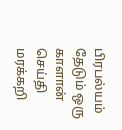பிரபல்யம் தேடும் ஒரு காளான் செய்தி மரக்கறி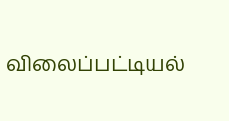விலைப்பட்டியல்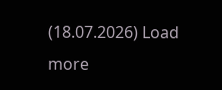(18.07.2026) Load more